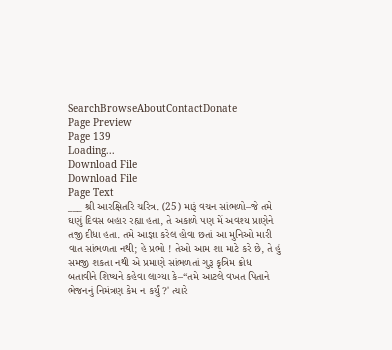SearchBrowseAboutContactDonate
Page Preview
Page 139
Loading...
Download File
Download File
Page Text
___ શ્રી આરક્ષિતરિ ચરિત્ર. (25) મારૂં વચન સાંભળો–જે તમે ઘણું દિવસ બહાર રહ્યા હતા, તે અકાળે પણ મેં અવશ્ય પ્રાણેને તજી દીધા હતા. તમે આજ્ઞા કરેલ હોવા છતાં આ મુનિઓ મારી વાત સાંભળતા નથી; હે પ્રભો ! તેઓ આમ શા માટે કરે છે, તે હું સમજી શકતા નથી એ પ્રમાણે સાંભળતાં ગુરૂ કૃત્રિમ ક્રોધ બતાવીને શિષ્યને કહેવા લાગ્યા કે–“તમે આટલે વખત પિતાને ભેજનનું નિમંત્રણ કેમ ન કર્યું ?' ત્યારે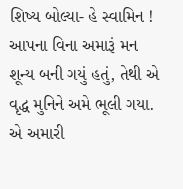શિષ્ય બોલ્યા- હે સ્વામિન ! આપના વિના અમારૂં મન શૂન્ય બની ગયું હતું, તેથી એ વૃદ્ધ મુનિને અમે ભૂલી ગયા. એ અમારી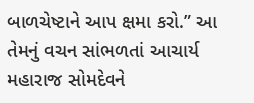બાળચેષ્ટાને આપ ક્ષમા કરો.” આ તેમનું વચન સાંભળતાં આચાર્ય મહારાજ સોમદેવને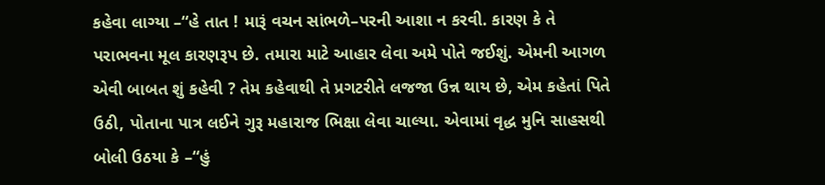કહેવા લાગ્યા –“હે તાત ! મારૂં વચન સાંભળે–પરની આશા ન કરવી. કારણ કે તે પરાભવના મૂલ કારણરૂપ છે. તમારા માટે આહાર લેવા અમે પોતે જઈશું. એમની આગળ એવી બાબત શું કહેવી ? તેમ કહેવાથી તે પ્રગટરીતે લજજા ઉન્ન થાય છે, એમ કહેતાં પિતે ઉઠી, પોતાના પાત્ર લઈને ગુરૂ મહારાજ ભિક્ષા લેવા ચાલ્યા. એવામાં વૃદ્ધ મુનિ સાહસથી બોલી ઉઠયા કે –“હું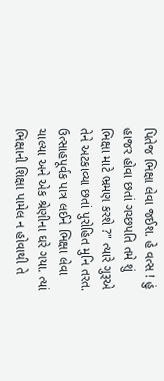પિતેજ ભિક્ષા લેવા જઈશ. હે વત્સ ! હું હાજર હોવા છતાં ગચ્છપતિ તમે શું ભિક્ષા માટે ભ્રમણ કરશે ?" ત્યારે ગુરૂએ તેને અટકાવ્યા છતાં પુરોહિત મુનિ તરત. ઉત્સાહપૂર્વક પાત્ર લઈને ભિક્ષા લેવા ચાલ્યા અને એક શ્રેણીના ઘરે ગયા. ત્યાં ભિક્ષાની શિક્ષા પામેલ ન હોવાથી તે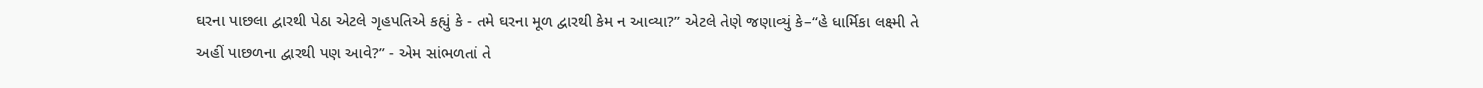ઘરના પાછલા દ્વારથી પેઠા એટલે ગૃહપતિએ કહ્યું કે - તમે ઘરના મૂળ દ્વારથી કેમ ન આવ્યા?” એટલે તેણે જણાવ્યું કે–“હે ધાર્મિકા લક્ષ્મી તે અહીં પાછળના દ્વારથી પણ આવે?” - એમ સાંભળતાં તે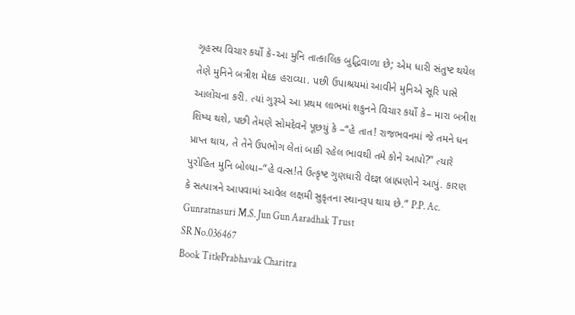ગૃહસ્થ વિચાર કર્યો કે-આ મુનિ તાત્કાલિક બુદ્ધિવાળા છે; એમ ધારી સંતુષ્ટ થયેલ તેણે મુનિને બત્રીશ મેદક હરાવ્યા. પછી ઉપાશ્રયમાં આવીને મુનિએ સૂરિ પાસે આલોચના કરી. ત્યાં ગુરૂએ આ પ્રથમ લાભમાં શકુનને વિચાર કર્યો કે– મારા બત્રીશ શિષ્ય થશે, પછી તેમણે સોમદેવને પૂછયું કે –“હે તાત! રાજભવનમાં જે તમને ધન પ્રાપ્ત થાય, તે તેને ઉપભોગ લેતાં બાકી રહેલ ભાવથી તમે કોને આપો?” ત્યારે પુરોહિત મુનિ બોલ્યા–“હે વત્સ!તે ઉત્કૃષ્ટ ગુણધારી વેદજ્ઞ બ્રાહ્મણોને આપું. કારણ કે સત્પાત્રને આપવામાં આવેલ લક્ષમી સુકૃતના સ્થાનરૂપ થાય છે.” P.P. Ac. Gunratnasuri M.S. Jun Gun Aaradhak Trust
SR No.036467
Book TitlePrabhavak Charitra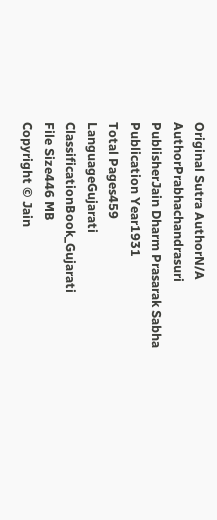Original Sutra AuthorN/A
AuthorPrabhachandrasuri
PublisherJain Dharm Prasarak Sabha
Publication Year1931
Total Pages459
LanguageGujarati
ClassificationBook_Gujarati
File Size446 MB
Copyright © Jain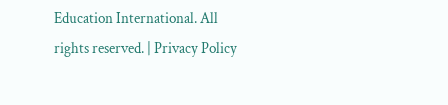Education International. All rights reserved. | Privacy Policy